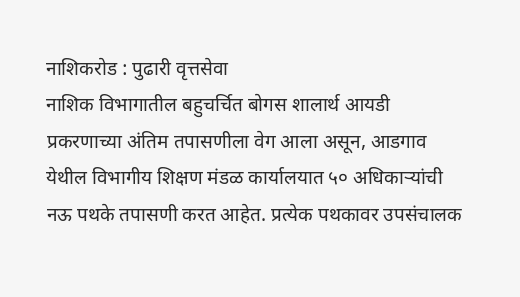नाशिकरोड : पुढारी वृत्तसेवा
नाशिक विभागातील बहुचर्चित बोगस शालार्थ आयडी प्रकरणाच्या अंतिम तपासणीला वेग आला असून, आडगाव येथील विभागीय शिक्षण मंडळ कार्यालयात ५० अधिकाऱ्यांची नऊ पथके तपासणी करत आहेत. प्रत्येक पथकावर उपसंचालक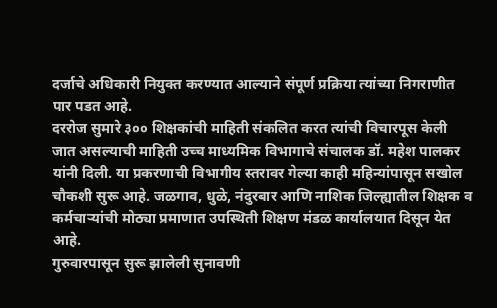दर्जाचे अधिकारी नियुक्त करण्यात आल्याने संपूर्ण प्रक्रिया त्यांच्या निगराणीत पार पडत आहे.
दररोज सुमारे ३०० शिक्षकांची माहिती संकलित करत त्यांची विचारपूस केली जात असल्याची माहिती उच्च माध्यमिक विभागाचे संचालक डॉ. महेश पालकर यांनी दिली. या प्रकरणाची विभागीय स्तरावर गेल्या काही महिन्यांपासून सखोल चौकशी सुरू आहे. जळगाव, धुळे, नंदुरबार आणि नाशिक जिल्ह्यातील शिक्षक व कर्मचाऱ्यांची मोठ्या प्रमाणात उपस्थिती शिक्षण मंडळ कार्यालयात दिसून येत आहे.
गुरुवारपासून सुरू झालेली सुनावणी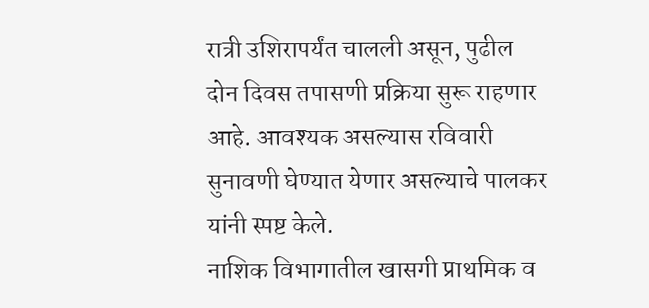रात्री उशिरापर्यंत चालली असून, पुढील दोन दिवस तपासणी प्रक्रिया सुरू राहणार आहे. आवश्यक असल्यास रविवारी सुनावणी घेण्यात येणार असल्याचे पालकर यांनी स्पष्ट केले.
नाशिक विभागातील खासगी प्राथमिक व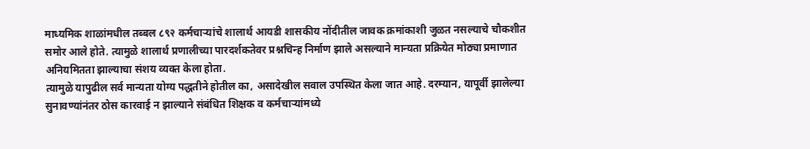माध्यमिक शाळांमधील तब्बल ८९२ कर्मचाऱ्यांचे शालार्थ आयडी शासकीय नोंदीतील जावक क्रमांकाशी जुळत नसल्याचे चौकशीत समोर आले होते. त्यामुळे शालार्थ प्रणालीच्या पारदर्शकतेवर प्रश्नचिन्ह निर्माण झाले असल्याने मान्यता प्रक्रियेत मोठ्या प्रमाणात अनियमितता झाल्याचा संशय व्यक्त केला होता.
त्यामुळे यापुढील सर्व मान्यता योग्य पद्धतीने होतील का, असादेखील सवाल उपस्थित केला जात आहे. दरम्यान, यापूर्वी झालेल्या सुनावण्यांनंतर ठोस कारवाई न झाल्याने संबंधित शिक्षक व कर्मचाऱ्यांमध्ये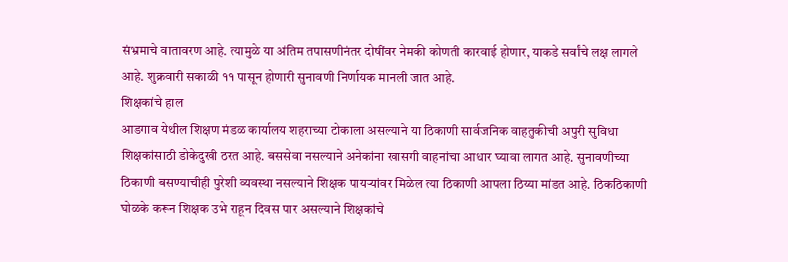संभ्रमाचे वातावरण आहे. त्यामुळे या अंतिम तपासणीनंतर दोषींवर नेमकी कोणती कारवाई होणार, याकडे सर्वांचे लक्ष लागले आहे. शुक्रवारी सकाळी ११ पासून होणारी सुनावणी निर्णायक मानली जात आहे.
शिक्षकांचे हाल
आडगाव येथील शिक्षण मंडळ कार्यालय शहराच्या टोकाला असल्याने या ठिकाणी सार्वजनिक वाहतुकीची अपुरी सुविधा शिक्षकांसाठी डोकेदुखी ठरत आहे. बससेवा नसल्याने अनेकांना खासगी वाहनांचा आधार घ्यावा लागत आहे. सुनावणीच्या ठिकाणी बसण्याचीही पुरेशी व्यवस्था नसल्याने शिक्षक पायऱ्यांवर मिळेल त्या ठिकाणी आपला ठिय्या मांडत आहे. ठिकठिकाणी घोळके करून शिक्षक उभे राहून दिवस पार असल्याने शिक्षकांचे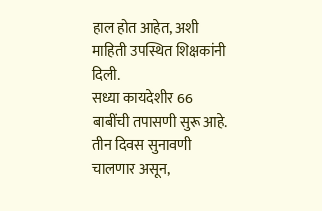हाल होत आहेत, अशी माहिती उपस्थित शिक्षकांनी दिली.
सध्या कायदेशीर 66 बाबींची तपासणी सुरू आहे. तीन दिवस सुनावणी चालणार असून,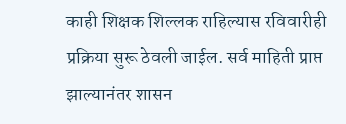काही शिक्षक शिल्लक राहिल्यास रविवारीही प्रक्रिया सुरू ठेवली जाईल. सर्व माहिती प्राप्त झाल्यानंतर शासन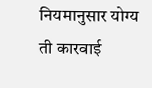नियमानुसार योग्य ती कारवाई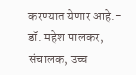करण्यात येणार आहे.- डॉ. महेश पालकर, संचालक, उच्च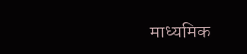माध्यमिक